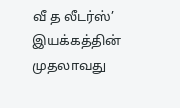வீ த லீடர்ஸ்’ இயக்கத்தின் முதலாவது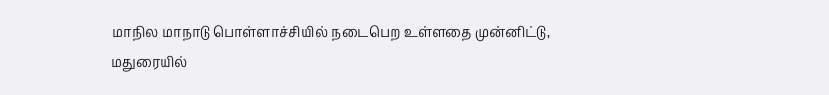மாநில மாநாடு பொள்ளாச்சியில் நடைபெற உள்ளதை முன்னிட்டு, மதுரையில்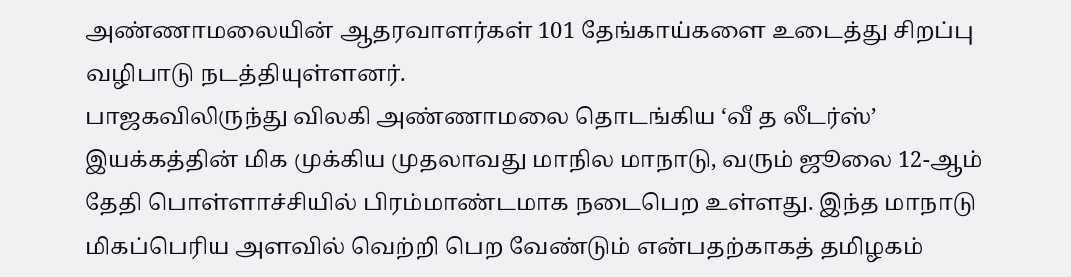அண்ணாமலையின் ஆதரவாளர்கள் 101 தேங்காய்களை உடைத்து சிறப்பு வழிபாடு நடத்தியுள்ளனர்.
பாஜகவிலிருந்து விலகி அண்ணாமலை தொடங்கிய ‘வீ த லீடர்ஸ்’ இயக்கத்தின் மிக முக்கிய முதலாவது மாநில மாநாடு, வரும் ஜூலை 12-ஆம் தேதி பொள்ளாச்சியில் பிரம்மாண்டமாக நடைபெற உள்ளது. இந்த மாநாடு மிகப்பெரிய அளவில் வெற்றி பெற வேண்டும் என்பதற்காகத் தமிழகம்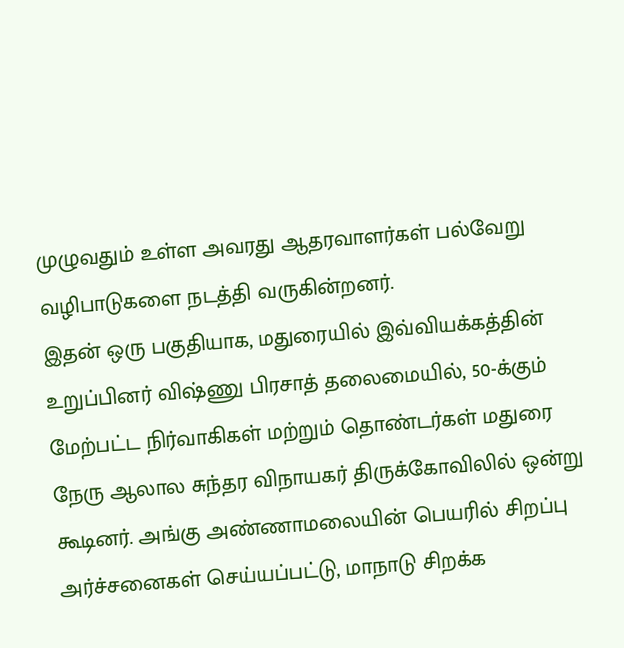முழுவதும் உள்ள அவரது ஆதரவாளர்கள் பல்வேறு வழிபாடுகளை நடத்தி வருகின்றனர்.
இதன் ஒரு பகுதியாக, மதுரையில் இவ்வியக்கத்தின் உறுப்பினர் விஷ்ணு பிரசாத் தலைமையில், 50-க்கும் மேற்பட்ட நிர்வாகிகள் மற்றும் தொண்டர்கள் மதுரை நேரு ஆலால சுந்தர விநாயகர் திருக்கோவிலில் ஒன்று கூடினர். அங்கு அண்ணாமலையின் பெயரில் சிறப்பு அர்ச்சனைகள் செய்யப்பட்டு, மாநாடு சிறக்க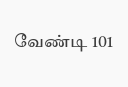வேண்டி 101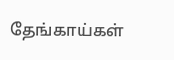தேங்காய்கள்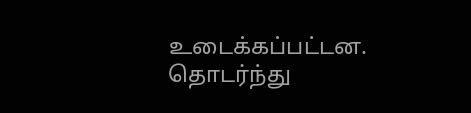உடைக்கப்பட்டன. தொடர்ந்து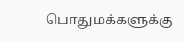பொதுமக்களுக்கு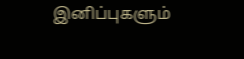இனிப்புகளும்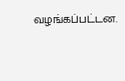வழங்கப்பட்டன.